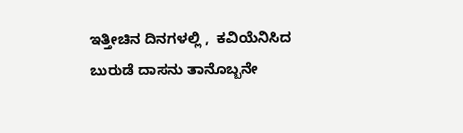ಇತ್ತೀಚಿನ ದಿನಗಳಲ್ಲಿ ,  ಕವಿಯೆನಿಸಿದ ಬುರುಡೆ ದಾಸನು ತಾನೊಬ್ಬನೇ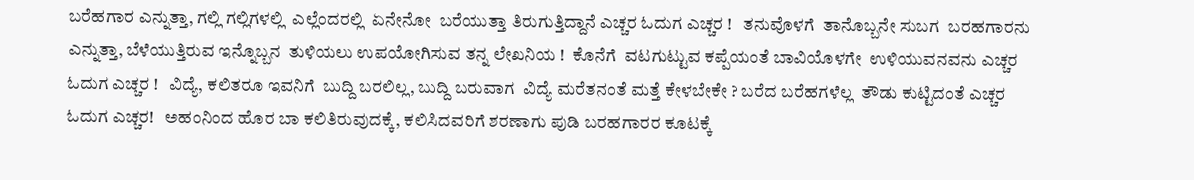ಬರೆಹಗಾರ ಎನ್ನುತ್ತಾ, ಗಲ್ಲಿ ಗಲ್ಲಿಗಳಲ್ಲಿ  ಎಲ್ಲೆಂದರಲ್ಲಿ  ಏನೇನೋ  ಬರೆಯುತ್ತಾ ತಿರುಗುತ್ತಿದ್ದಾನೆ ಎಚ್ಚರ ಓದುಗ ಎಚ್ಚರ !   ತನುವೊಳಗೆ  ತಾನೊಬ್ಬನೇ ಸುಬಗ  ಬರಹಗಾರನು ಎನ್ನುತ್ತಾ, ಬೆಳೆಯುತ್ತಿರುವ ಇನ್ನೊಬ್ಬನ  ತುಳಿಯಲು ಉಪಯೋಗಿಸುವ ತನ್ನ ಲೇಖನಿಯ !  ಕೊನೆಗೆ  ವಟಗುಟ್ಟುವ ಕಪ್ಪೆಯಂತೆ ಬಾವಿಯೊಳಗೇ  ಉಳಿಯುವನವನು ಎಚ್ಚರ ಓದುಗ ಎಚ್ಚರ !   ವಿದ್ಯೆ, ಕಲಿತರೂ ಇವನಿಗೆ  ಬುದ್ದಿ ಬರಲಿಲ್ಲ, ಬುದ್ದಿ ಬರುವಾಗ  ವಿದ್ಯೆ ಮರೆತನಂತೆ ಮತ್ತೆ ಕೇಳಬೇಕೇ ? ಬರೆದ ಬರೆಹಗಳೆಲ್ಲ  ತೌಡು ಕುಟ್ಟಿದಂತೆ ಎಚ್ಚರ ಓದುಗ ಎಚ್ಚರ!   ಅಹಂನಿಂದ ಹೊರ ಬಾ ಕಲಿತಿರುವುದಕ್ಕೆ, ಕಲಿಸಿದವರಿಗೆ ಶರಣಾಗು ಪುಡಿ ಬರಹಗಾರರ ಕೂಟಕ್ಕೆ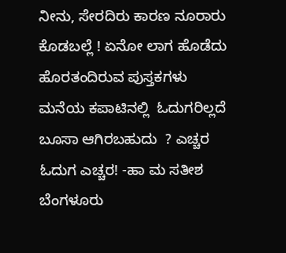ನೀನು, ಸೇರದಿರು ಕಾರಣ ನೂರಾರು ಕೊಡಬಲ್ಲೆ ! ಏನೋ ಲಾಗ ಹೊಡೆದು  ಹೊರತಂದಿರುವ ಪುಸ್ತಕಗಳು  ಮನೆಯ ಕಪಾಟಿನಲ್ಲಿ  ಓದುಗರಿಲ್ಲದೆ ಬೂಸಾ ಆಗಿರಬಹುದು  ? ಎಚ್ಚರ ಓದುಗ ಎಚ್ಚರ! -ಹಾ ಮ ಸತೀಶ ಬೆಂಗಳೂರು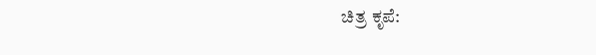ಚಿತ್ರ ಕೃಪೆ: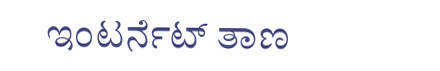ಇಂಟರ್ನೆಟ್ ತಾಣ